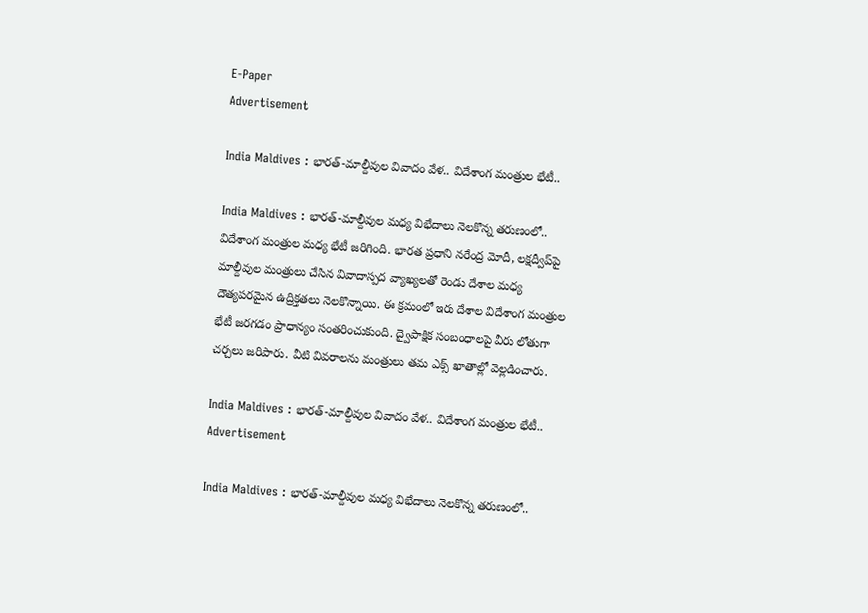E-Paper
Advertisement

India Maldives : భారత్‌-మాల్దీవుల వివాదం వేళ.. విదేశాంగ మంత్రుల భేటీ..

India Maldives : భారత్‌-మాల్దీవుల మధ్య విభేదాలు నెలకొన్న తరుణంలో.. విదేశాంగ మంత్రుల మధ్య భేటీ జరిగింది. భారత ప్రధాని నరేంద్ర మోదీ, లక్షద్వీప్‌పై మాల్దీవుల మంత్రులు చేసిన వివాదాస్పద వ్యాఖ్యలతో రెండు దేశాల మధ్య దౌత్యపరమైన ఉద్రిక్తతలు నెలకొన్నాయి. ఈ క్రమంలో ఇరు దేశాల విదేశాంగ మంత్రుల భేటీ జరగడం ప్రాధాన్యం సంతరించుకుంది. ద్వైపాక్షిక సంబంధాలపై వీరు లోతుగా చర్చలు జరిపారు. వీటి వివరాలను మంత్రులు తమ ఎక్స్‌ ఖాతాల్లో వెల్లడించారు.

India Maldives : భారత్‌-మాల్దీవుల వివాదం వేళ.. విదేశాంగ మంత్రుల భేటీ..
Advertisement

India Maldives : భారత్‌-మాల్దీవుల మధ్య విభేదాలు నెలకొన్న తరుణంలో..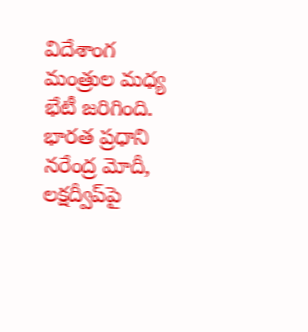విదేశాంగ మంత్రుల మధ్య భేటీ జరిగింది. భారత ప్రధాని నరేంద్ర మోదీ, లక్షద్వీప్‌పై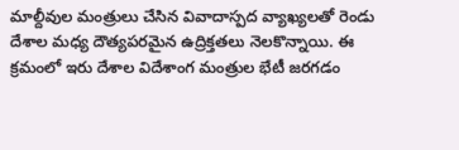మాల్దీవుల మంత్రులు చేసిన వివాదాస్పద వ్యాఖ్యలతో రెండు దేశాల మధ్య దౌత్యపరమైన ఉద్రిక్తతలు నెలకొన్నాయి. ఈ క్రమంలో ఇరు దేశాల విదేశాంగ మంత్రుల భేటీ జరగడం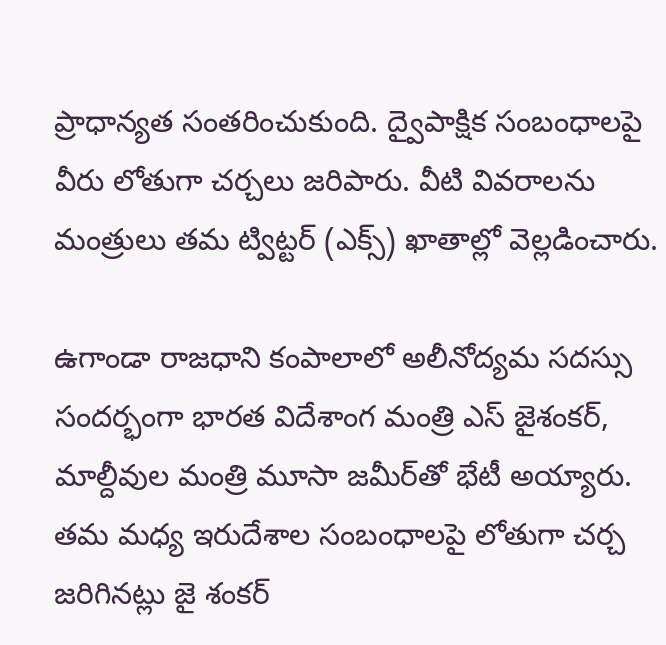ప్రాధాన్యత సంతరించుకుంది. ద్వైపాక్షిక సంబంధాలపై వీరు లోతుగా చర్చలు జరిపారు. వీటి వివరాలను మంత్రులు తమ ట్విట్టర్ (ఎక్స్‌) ఖాతాల్లో వెల్లడించారు.

ఉగాండా రాజధాని కంపాలాలో అలీనోద్యమ సదస్సు సందర్భంగా భారత విదేశాంగ మంత్రి ఎస్‌ జైశంకర్, మాల్దీవుల మంత్రి మూసా జమీర్‌తో భేటీ అయ్యారు. తమ మధ్య ఇరుదేశాల సంబంధాలపై లోతుగా చర్చ జరిగినట్లు జై శంకర్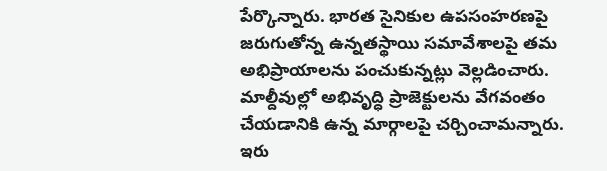పేర్కొన్నారు. భారత సైనికుల ఉపసంహరణపై జరుగుతోన్న ఉన్నతస్థాయి సమావేశాలపై తమ అభిప్రాయాలను పంచుకున్నట్లు వెల్లడించారు. మాల్దీవుల్లో అభివృద్ధి ప్రాజెక్టులను వేగవంతం చేయడానికి ఉన్న మార్గాలపై చర్చించామన్నారు. ఇరు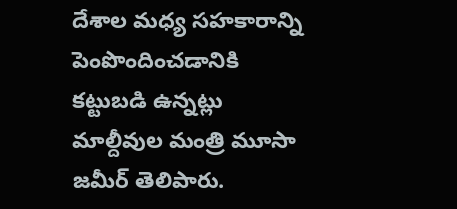దేశాల మధ్య సహకారాన్ని పెంపొందించడానికి కట్టుబడి ఉన్నట్లు మాల్దీవుల మంత్రి మూసా జమీర్ తెలిపారు.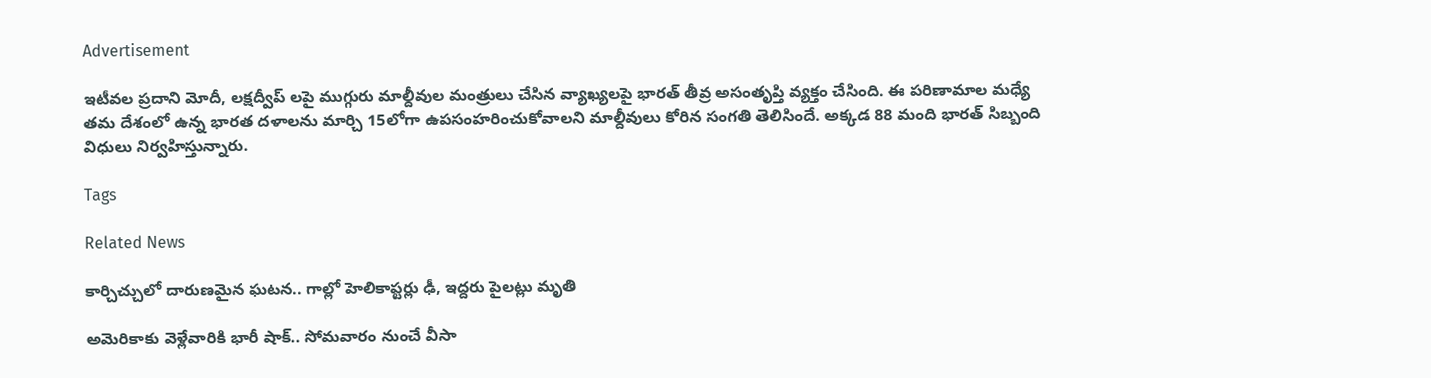Advertisement

ఇటీవల ప్రదాని మోదీ, లక్షద్వీప్ లపై ముగ్గురు మాల్దీవుల మంత్రులు చేసిన వ్యాఖ్యలపై భారత్‌ తీవ్ర అసంతృప్తి వ్యక్తం చేసింది. ఈ పరిణామాల మధ్యే తమ దేశంలో ఉన్న భారత దళాలను మార్చి 15లోగా ఉపసంహరించుకోవాలని మాల్దీవులు కోరిన సంగతి తెలిసిందే. అక్కడ 88 మంది భారత్‌ సిబ్బంది విధులు నిర్వహిస్తున్నారు.

Tags

Related News

కార్చిచ్చులో దారుణమైన ఘటన.. గాల్లో హెలికాప్టర్లు ఢీ, ఇద్దరు పైలట్లు మృతి

అమెరికాకు వెళ్లేవారికి భారీ షాక్.. సోమవారం నుంచే వీసా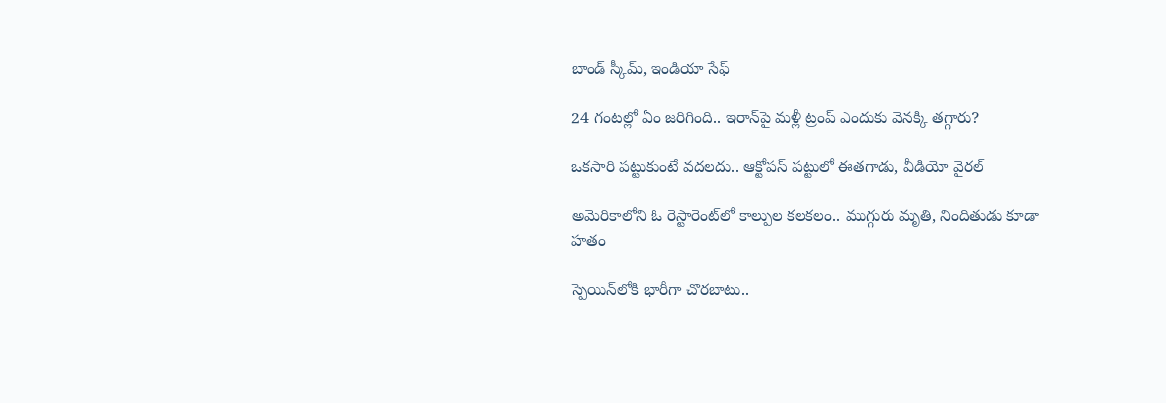బాండ్ స్కీమ్, ఇండియా సేఫ్

24 గంటల్లో ఏం జరిగింది.. ఇరాన్‌పై మళ్లీ ట్రంప్ ఎందుకు వెనక్కి తగ్గారు?

ఒకసారి పట్టుకుంటే వదలదు.. ఆక్టోపస్ పట్టులో ఈతగాడు, వీడియో వైరల్

అమెరికాలోని ఓ రెస్టారెంట్‌లో కాల్పుల కలకలం.. ముగ్గురు మృతి, నిందితుడు కూడా హతం

స్పెయిన్‌లోకి భారీగా చొరబాటు..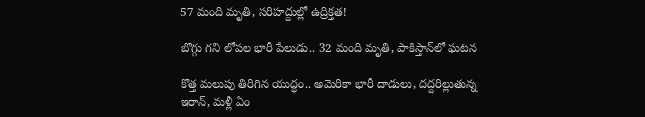57 మంది మృతి, సరిహద్దుల్లో ఉద్రిక్తత!

బొగ్గు గని లోపల భారీ పేలుడు.. 32 మంది మృతి, పాకిస్తాన్‌లో ఘటన

కొత్త మలుపు తిరిగిన యుద్ధం.. అమెరికా భారీ దాడులు, దద్దరిల్లుతున్న ఇరాన్‌, మళ్లీ ఏం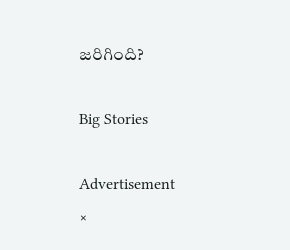జరిగింది?

Big Stories

Advertisement
×